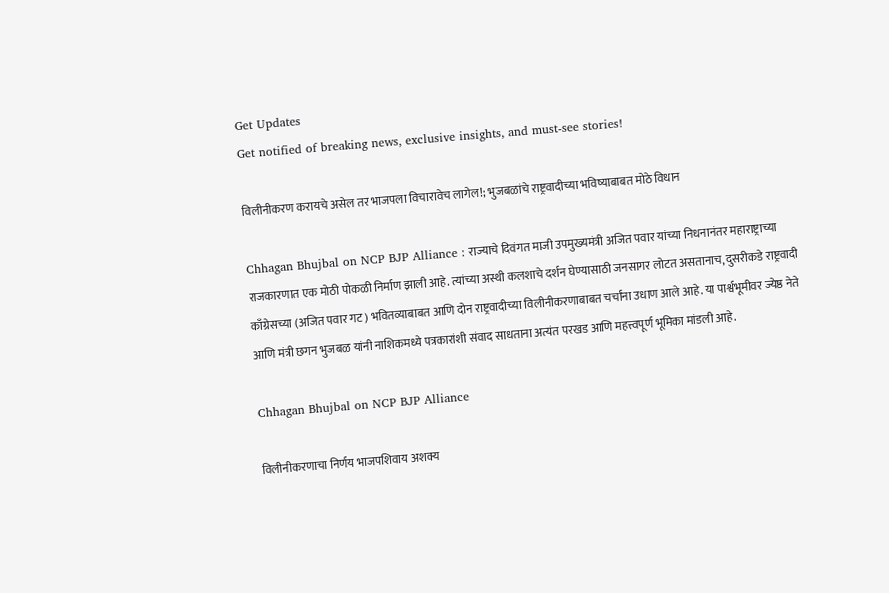Get Updates
Get notified of breaking news, exclusive insights, and must-see stories!

विलीनीकरण करायचे असेल तर भाजपला विचारावेच लागेल!; भुजबळांचे राष्ट्रवादीच्या भविष्याबाबत मोठे विधान

Chhagan Bhujbal on NCP BJP Alliance : राज्याचे दिवंगत माजी उपमुख्यमंत्री अजित पवार यांच्या निधनानंतर महाराष्ट्राच्या राजकारणात एक मोठी पोकळी निर्माण झाली आहे. त्यांच्या अस्थी कलशाचे दर्शन घेण्यासाठी जनसागर लोटत असतानाच, दुसरीकडे राष्ट्रवादी काँग्रेसच्या (अजित पवार गट) भवितव्याबाबत आणि दोन राष्ट्रवादीच्या विलीनीकरणाबाबत चर्चांना उधाण आले आहे. या पार्श्वभूमीवर ज्येष्ठ नेते आणि मंत्री छगन भुजबळ यांनी नाशिकमध्ये पत्रकारांशी संवाद साधताना अत्यंत परखड आणि महत्त्वपूर्ण भूमिका मांडली आहे.

Chhagan Bhujbal on NCP BJP Alliance

विलीनीकरणाचा निर्णय भाजपशिवाय अशक्य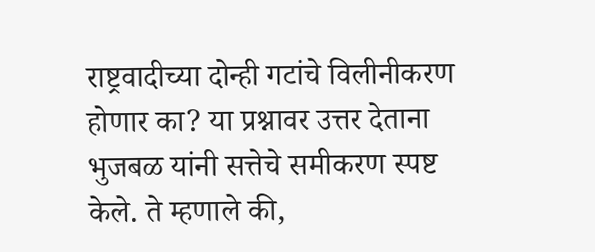राष्ट्रवादीच्या दोन्ही गटांचे विलीनीकरण होणार का? या प्रश्नावर उत्तर देताना भुजबळ यांनी सत्तेचे समीकरण स्पष्ट केले. ते म्हणाले की,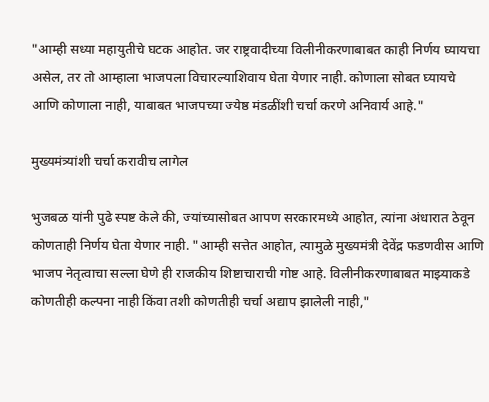"आम्ही सध्या महायुतीचे घटक आहोत. जर राष्ट्रवादीच्या विलीनीकरणाबाबत काही निर्णय घ्यायचा असेल, तर तो आम्हाला भाजपला विचारल्याशिवाय घेता येणार नाही. कोणाला सोबत घ्यायचे आणि कोणाला नाही, याबाबत भाजपच्या ज्येष्ठ मंडळींशी चर्चा करणे अनिवार्य आहे."

मुख्यमंत्र्यांशी चर्चा करावीच लागेल

भुजबळ यांनी पुढे स्पष्ट केले की, ज्यांच्यासोबत आपण सरकारमध्ये आहोत, त्यांना अंधारात ठेवून कोणताही निर्णय घेता येणार नाही. "आम्ही सत्तेत आहोत, त्यामुळे मुख्यमंत्री देवेंद्र फडणवीस आणि भाजप नेतृत्वाचा सल्ला घेणे ही राजकीय शिष्टाचाराची गोष्ट आहे. विलीनीकरणाबाबत माझ्याकडे कोणतीही कल्पना नाही किंवा तशी कोणतीही चर्चा अद्याप झालेली नाही,"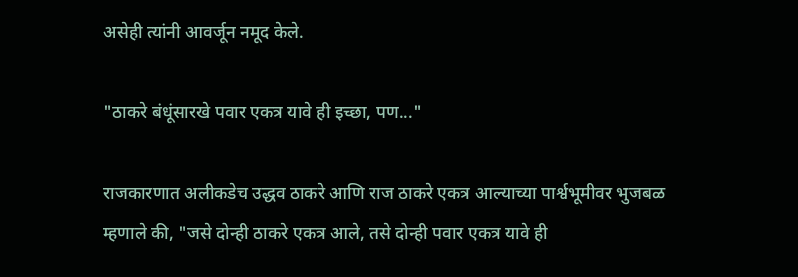असेही त्यांनी आवर्जून नमूद केले.

"ठाकरे बंधूंसारखे पवार एकत्र यावे ही इच्छा, पण..."

राजकारणात अलीकडेच उद्धव ठाकरे आणि राज ठाकरे एकत्र आल्याच्या पार्श्वभूमीवर भुजबळ म्हणाले की, "जसे दोन्ही ठाकरे एकत्र आले, तसे दोन्ही पवार एकत्र यावे ही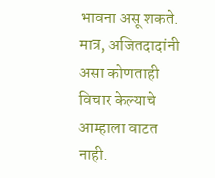भावना असू शकते. मात्र, अजितदादांनी असा कोणताही विचार केल्याचे आम्हाला वाटत नाही.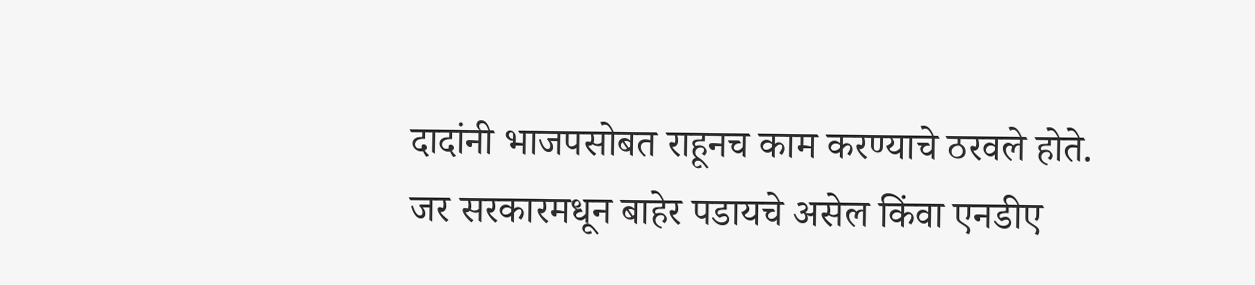दादांनी भाजपसोबत राहूनच काम करण्याचे ठरवले होते. जर सरकारमधून बाहेर पडायचे असेल किंवा एनडीए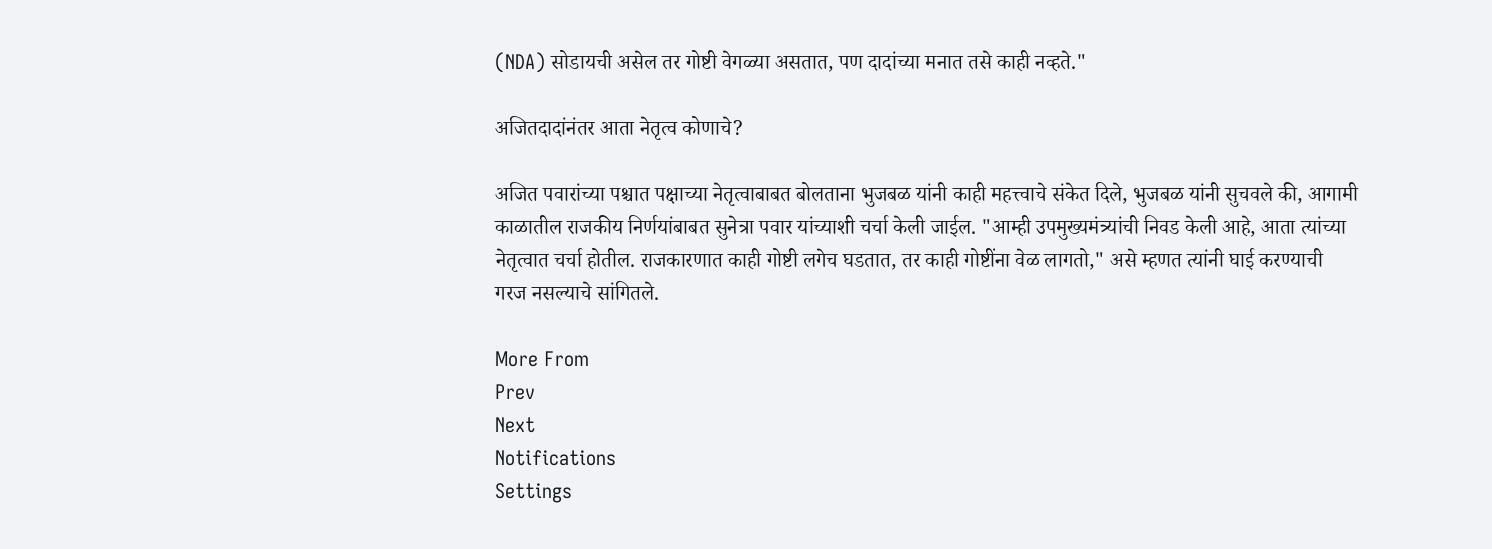(NDA) सोडायची असेल तर गोष्टी वेगळ्या असतात, पण दादांच्या मनात तसे काही नव्हते."

अजितदादांनंतर आता नेतृत्व कोणाचे?

अजित पवारांच्या पश्चात पक्षाच्या नेतृत्वाबाबत बोलताना भुजबळ यांनी काही महत्त्वाचे संकेत दिले, भुजबळ यांनी सुचवले की, आगामी काळातील राजकीय निर्णयांबाबत सुनेत्रा पवार यांच्याशी चर्चा केली जाईल. "आम्ही उपमुख्यमंत्र्यांची निवड केली आहे, आता त्यांच्या नेतृत्वात चर्चा होतील. राजकारणात काही गोष्टी लगेच घडतात, तर काही गोष्टींना वेळ लागतो," असे म्हणत त्यांनी घाई करण्याची गरज नसल्याचे सांगितले.

More From
Prev
Next
Notifications
Settings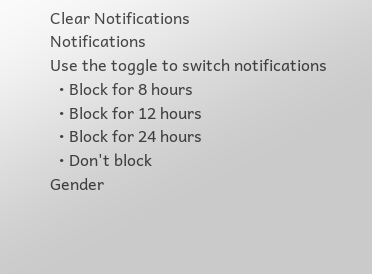Clear Notifications
Notifications
Use the toggle to switch notifications
  • Block for 8 hours
  • Block for 12 hours
  • Block for 24 hours
  • Don't block
Gender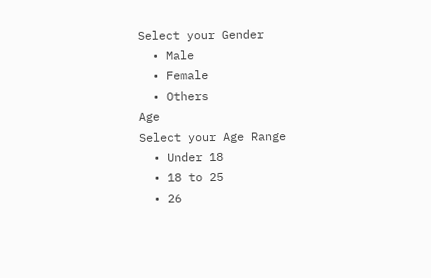Select your Gender
  • Male
  • Female
  • Others
Age
Select your Age Range
  • Under 18
  • 18 to 25
  • 26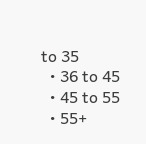to 35
  • 36 to 45
  • 45 to 55
  • 55+